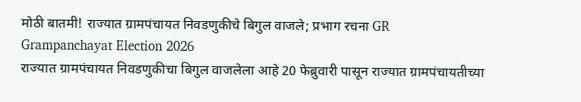मोठी बातमी! राज्यात ग्रामपंचायत निवडणुकीचे बिगुल वाजले; प्रभाग रचना GR
Grampanchayat Election 2026
राज्यात ग्रामपंचायत निवडणुकीचा बिगुल वाजलेला आहे 20 फेब्रुवारी पासून राज्यात ग्रामपंचायतीच्या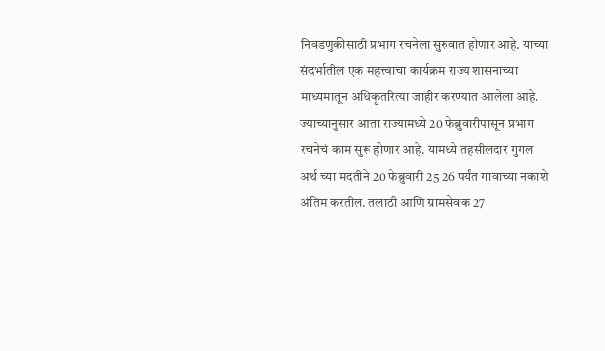निवडणुकीसाठी प्रभाग रचनेला सुरुवात होणार आहे. याच्या संदर्भातील एक महत्त्वाचा कार्यक्रम राज्य शासनाच्या माध्यमातून अधिकृतरित्या जाहीर करण्यात आलेला आहे.
ज्याच्यानुसार आता राज्यामध्ये 20 फेब्रुवारीपासून प्रभाग रचनेचं काम सुरू होणार आहे. यामध्ये तहसीलदार गुगल अर्थ च्या मदतीने 20 फेब्रुवारी 25 26 पर्यंत गावाच्या नकाशे अंतिम करतील. तलाठी आणि ग्रामसेवक 27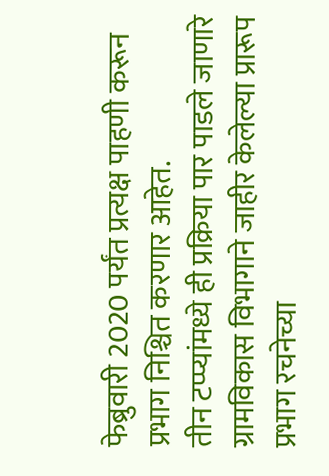फेब्रुवारी 2020 पर्यंत प्रत्यक्ष पाहणी करून प्रभाग निश्चित करणार आहेत.
तीन टप्प्यांमध्ये ही प्रक्रिया पार पाडले जाणारे ग्रामविकास विभागाने जाहीर केलेल्या प्रारूप प्रभाग रचनेच्या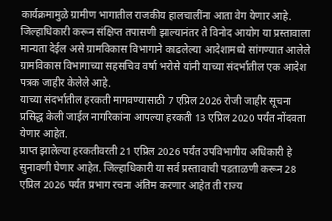कार्यक्रमामुळे ग्रामीण भागातील राजकीय हालचालींना आता वेग येणार आहे.
जिल्हाधिकारी करून संक्षिप्त तपासणी झाल्यानंतर ते विनोद आयोग या प्रस्तावाला मान्यता देईल असे ग्रामविकास विभागाने काढलेल्या आदेशामध्ये सांगण्यात आलेले ग्रामविकास विभागाच्या सहसचिव वर्षा भरोसे यांनी याच्या संदर्भातील एक आदेश पत्रक जाहीर केलेले आहे.
याच्या संदर्भातील हरकती मागवण्यासाठी 7 एप्रिल 2026 रोजी जाहीर सूचना प्रसिद्ध केली जाईल नागरिकांना आपल्या हरकती 13 एप्रिल 2020 पर्यंत नोंदवता येणार आहेत.
प्राप्त झालेल्या हरकतीवरती 21 एप्रिल 2026 पर्यंत उपविभागीय अधिकारी हे सुनावणी घेणार आहेत. जिल्हाधिकारी या सर्व प्रस्तावाची पडताळणी करून 28 एप्रिल 2026 पर्यंत प्रभाग रचना अंतिम करणार आहेत ती राज्य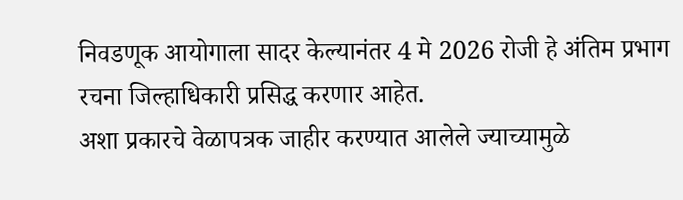निवडणूक आयोगाला सादर केल्यानंतर 4 मे 2026 रोजी हे अंतिम प्रभाग रचना जिल्हाधिकारी प्रसिद्ध करणार आहेत.
अशा प्रकारचे वेळापत्रक जाहीर करण्यात आलेले ज्याच्यामुळे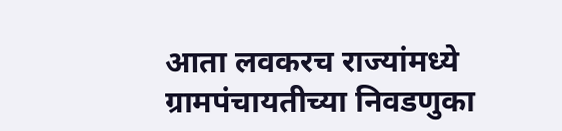आता लवकरच राज्यांमध्ये ग्रामपंचायतीच्या निवडणुका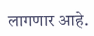लागणार आहे.